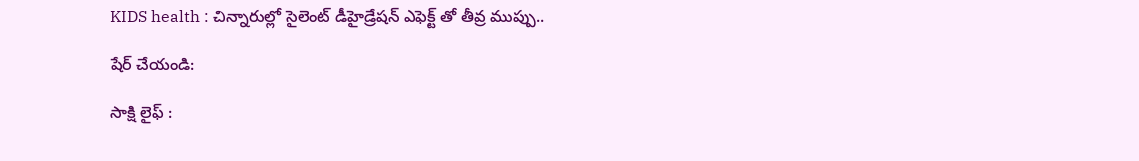KIDS health : చిన్నారుల్లో సైలెంట్ డీహైడ్రేషన్ ఎఫెక్ట్ తో తీవ్ర ముప్పు..

షేర్ చేయండి:

సాక్షి లైఫ్ :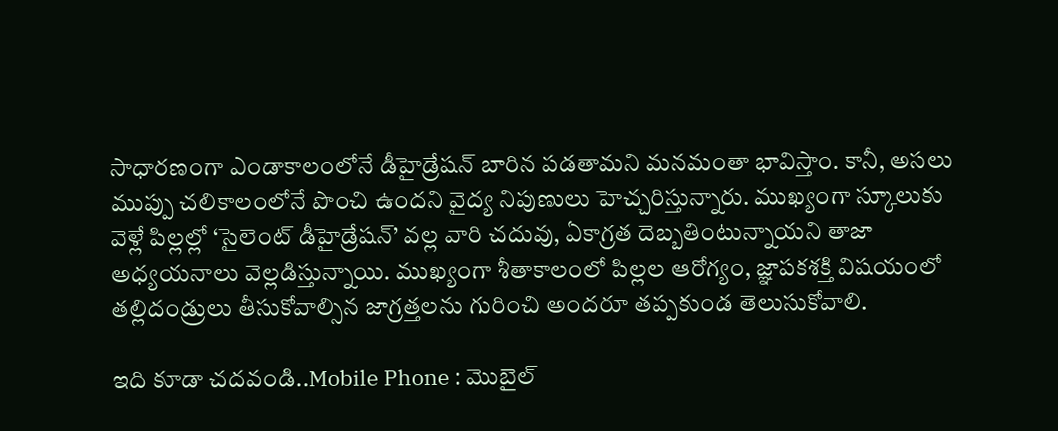సాధారణంగా ఎండాకాలంలోనే డీహైడ్రేషన్ బారిన పడతామని మనమంతా భావిస్తాం. కానీ, అసలు ముప్పు చలికాలంలోనే పొంచి ఉందని వైద్య నిపుణులు హెచ్చరిస్తున్నారు. ముఖ్యంగా స్కూలుకు వెళ్లే పిల్లల్లో ‘సైలెంట్ డీహైడ్రేషన్’ వల్ల వారి చదువు, ఏకాగ్రత దెబ్బతింటున్నాయని తాజా అధ్యయనాలు వెల్లడిస్తున్నాయి. ముఖ్యంగా శీతాకాలంలో పిల్లల ఆరోగ్యం, జ్ఞాపకశక్తి విషయంలో తల్లిదండ్రులు తీసుకోవాల్సిన జాగ్రత్తలను గురించి అందరూ తప్పకుండ తెలుసుకోవాలి.

ఇది కూడా చదవండి..Mobile Phone : మొబైల్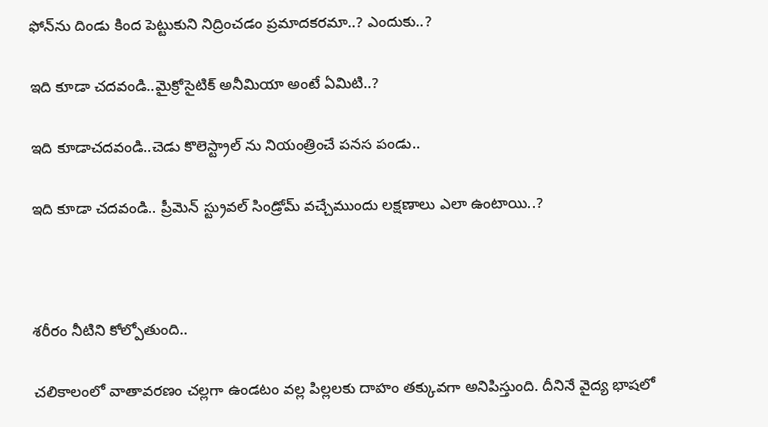ఫోన్‌ను దిండు కింద పెట్టుకుని నిద్రించడం ప్రమాదకరమా..? ఎందుకు..?

ఇది కూడా చదవండి..మైక్రోసైటిక్ అనీమియా అంటే ఏమిటి..?

ఇది కూడాచదవండి..చెడు కొలెస్ట్రాల్ ను నియంత్రించే పనస పండు..

ఇది కూడా చదవండి.. ప్రీమెన్‌ స్ట్రువల్ సిండ్రోమ్ వచ్చేముందు లక్షణాలు ఎలా ఉంటాయి..?



శరీరం నీటిని కోల్పోతుంది..

చలికాలంలో వాతావరణం చల్లగా ఉండటం వల్ల పిల్లలకు దాహం తక్కువగా అనిపిస్తుంది. దీనినే వైద్య భాషలో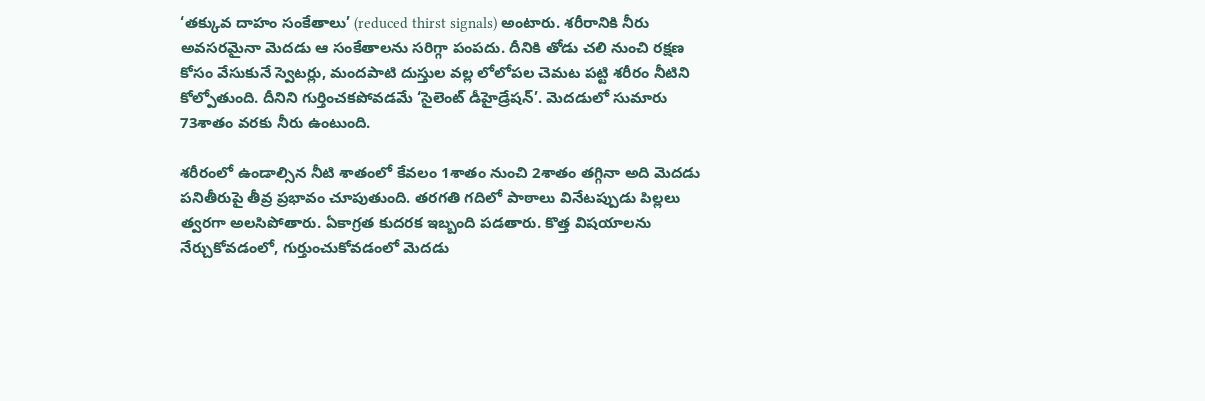‘తక్కువ దాహం సంకేతాలు’ (reduced thirst signals) అంటారు. శరీరానికి నీరు అవసరమైనా మెదడు ఆ సంకేతాలను సరిగ్గా పంపదు. దీనికి తోడు చలి నుంచి రక్షణ కోసం వేసుకునే స్వెటర్లు, మందపాటి దుస్తుల వల్ల లోలోపల చెమట పట్టి శరీరం నీటిని కోల్పోతుంది. దీనిని గుర్తించకపోవడమే ‘సైలెంట్ డీహైడ్రేషన్’. మెదడులో సుమారు 73శాతం వరకు నీరు ఉంటుంది.

శరీరంలో ఉండాల్సిన నీటి శాతంలో కేవలం 1శాతం నుంచి 2శాతం తగ్గినా అది మెదడు పనితీరుపై తీవ్ర ప్రభావం చూపుతుంది. తరగతి గదిలో పాఠాలు వినేటప్పుడు పిల్లలు త్వరగా అలసిపోతారు. ఏకాగ్రత కుదరక ఇబ్బంది పడతారు. కొత్త విషయాలను నేర్చుకోవడంలో, గుర్తుంచుకోవడంలో మెదడు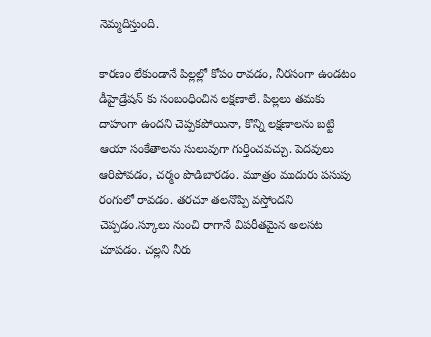నెమ్మదిస్తుంది.

కారణం లేకుండానే పిల్లల్లో కోపం రావడం, నీరసంగా ఉండటం డీహైడ్రేషన్ కు సంబంధించిన లక్షణాలే. పిల్లలు తమకు దాహంగా ఉందని చెప్పకపోయినా, కొన్ని లక్షణాలను బట్టి ఆయా సంకేతాలను సులువుగా గుర్తించవచ్చు. పెదవులు ఆరిపోవడం, చర్మం పొడిబారడం. మూత్రం ముదురు పసుపు రంగులో రావడం. తరచూ తలనొప్పి వస్తోందని చెప్పడం.స్కూలు నుంచి రాగానే విపరీతమైన అలసట చూపడం. చల్లని నీరు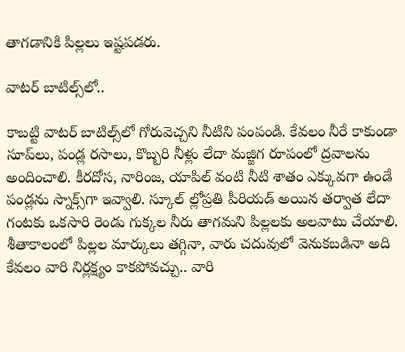తాగడానికి పిల్లలు ఇష్టపడరు.

వాటర్ బాటిల్స్‌లో..

కాబట్టి వాటర్ బాటిల్స్‌లో గోరువెచ్చని నీటిని పంపండి. కేవలం నీరే కాకుండా సూప్‌లు, పండ్ల రసాలు, కొబ్బరి నీళ్లు లేదా మజ్జిగ రూపంలో ద్రవాలను అందించాలి. కీరదోస, నారింజ, యాపిల్ వంటి నీటి శాతం ఎక్కువగా ఉండే పండ్లను స్నాక్స్‌గా ఇవ్వాలి. స్కూల్ ల్లోప్రతి పీరియడ్ అయిన తర్వాత లేదా గంటకు ఒకసారి రెండు గుక్కల నీరు తాగమని పిల్లలకు అలవాటు చేయాలి. శీతాకాలంలో పిల్లల మార్కులు తగ్గినా, వారు చదువులో వెనుకబడినా అది కేవలం వారి నిర్లక్ష్యం కాకపోవచ్చు.. వారి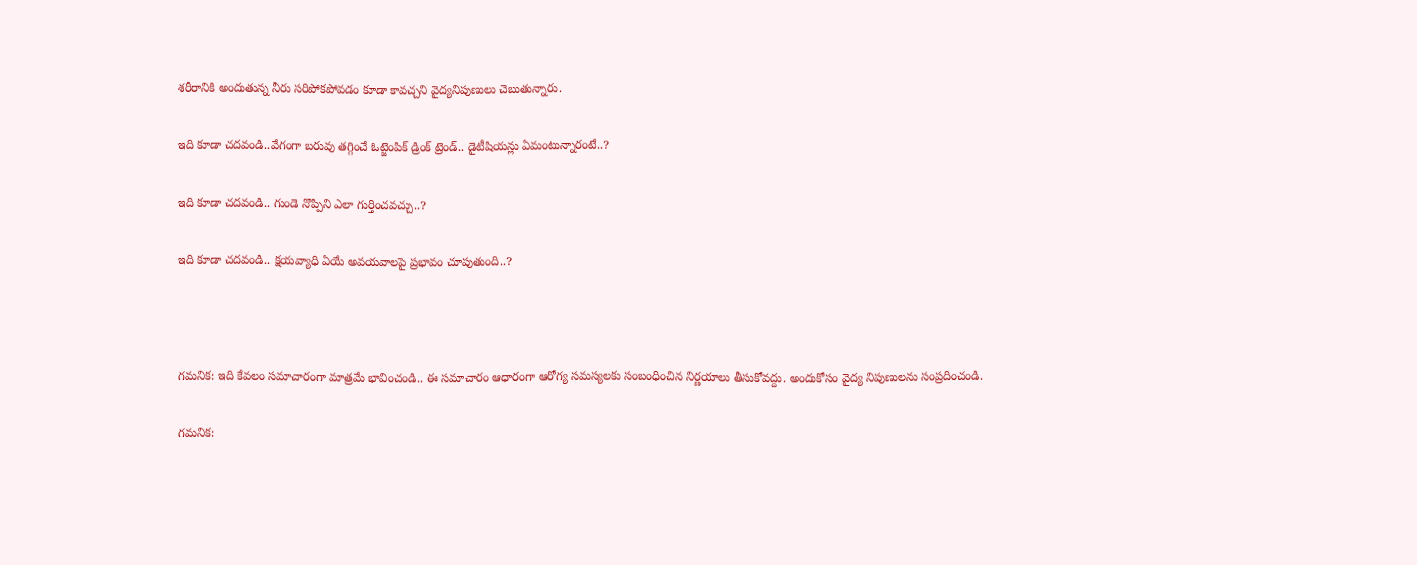శరీరానికి అందుతున్న నీరు సరిపోకపోవడం కూడా కావచ్చని వైద్యనిపుణులు చెబుతున్నారు.

ఇది కూడా చదవండి..వేగంగా బరువు తగ్గించే ఓట్జెంపిక్ డ్రింక్ ట్రెండ్.. డైటీషియన్లు ఏమంటున్నారంటే..?

ఇది కూడా చదవండి.. గుండె నొప్పిని ఎలా గుర్తించవచ్చు..?

ఇది కూడా చదవండి.. క్షయవ్యాధి ఏయే అవయవాలపై ప్రభావం చూపుతుంది..?



గమనిక: ఇది కేవలం సమాచారంగా మాత్రమే భావించండి.. ఈ సమాచారం ఆధారంగా ఆరోగ్య సమస్యలకు సంబంధించిన నిర్ణయాలు తీసుకోవద్దు. అందుకోసం వైద్య నిపుణులను సంప్రదించండి.

గమనిక: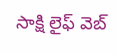సాక్షి లైఫ్ వెబ్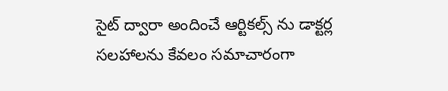సైట్ ద్వారా అందించే ఆర్టికల్స్ ను డాక్టర్ల సలహాలను కేవలం సమాచారంగా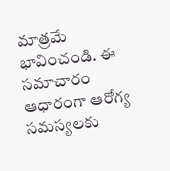మాత్రమే భావించండి. ఈ సమాచారం ఆధారంగా ఆరోగ్య సమస్యలకు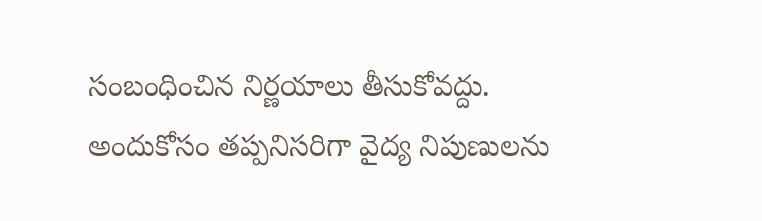సంబంధించిన నిర్ణయాలు తీసుకోవద్దు. అందుకోసం తప్పనిసరిగా వైద్య నిపుణులను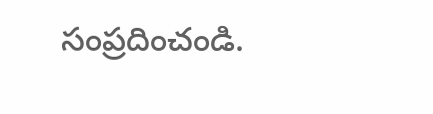సంప్రదించండి.